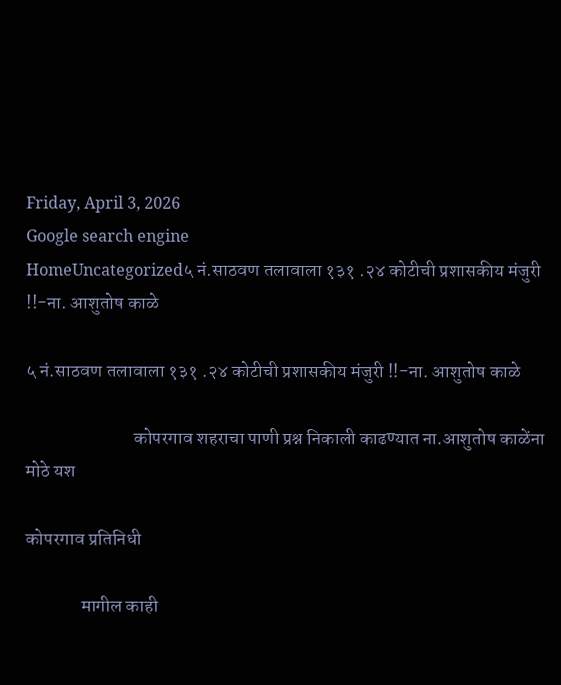Friday, April 3, 2026
Google search engine
HomeUncategorized५ नं.साठवण तलावाला १३१ .२४ कोटीची प्रशासकीय मंजुरी !!-ना. आशुतोष काळे

५ नं.साठवण तलावाला १३१ .२४ कोटीची प्रशासकीय मंजुरी !!-ना. आशुतोष काळे

                             कोपरगाव शहराचा पाणी प्रश्न निकाली काढण्यात ना.आशुतोष काळेंना मोठे यश

कोपरगाव प्रतिनिधी

               मागील काही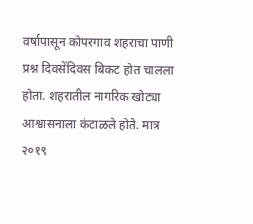वर्षापासून कोपरगाव शहराचा पाणी प्रश्न दिवसेंदिवस बिकट होत चालला होता. शहरातील नागरिक खोट्या आश्वासनाला कंटाळले होते. मात्र २०१९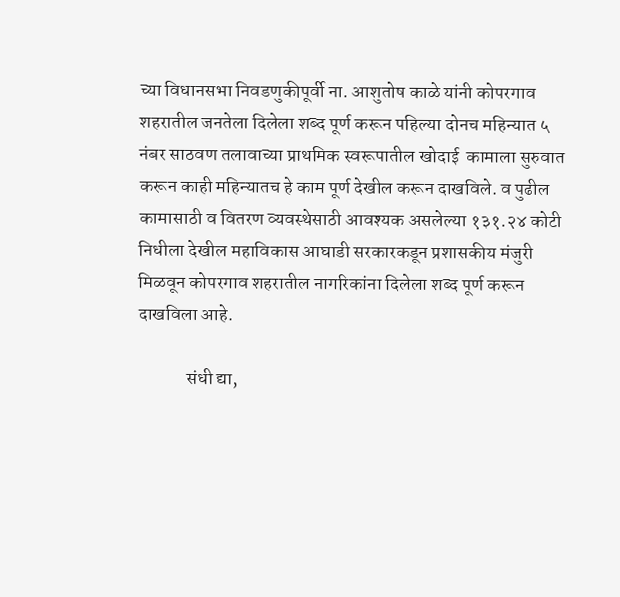च्या विधानसभा निवडणुकीपूर्वी ना. आशुतोष काळे यांनी कोपरगाव शहरातील जनतेला दिलेला शब्द पूर्ण करून पहिल्या दोनच महिन्यात ५ नंबर साठवण तलावाच्या प्राथमिक स्वरूपातील खोदाई  कामाला सुरुवात करून काही महिन्यातच हे काम पूर्ण देखील करून दाखविले. व पुढील कामासाठी व वितरण व्यवस्थेसाठी आवश्यक असलेल्या १३१.२४ कोटी निधीला देखील महाविकास आघाडी सरकारकडून प्रशासकीय मंजुरी मिळवून कोपरगाव शहरातील नागरिकांना दिलेला शब्द पूर्ण करून दाखविला आहे.

             संधी द्या,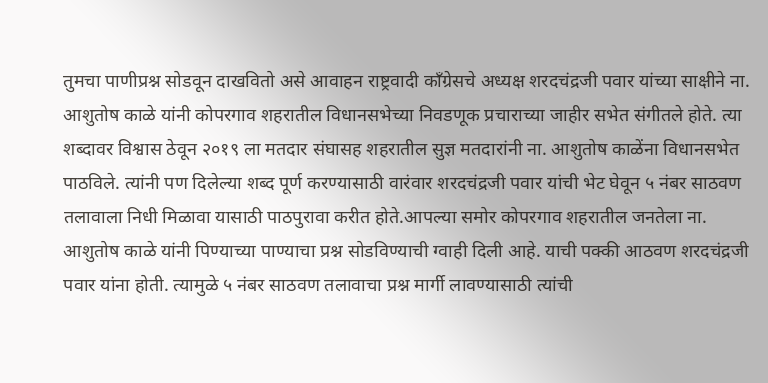तुमचा पाणीप्रश्न सोडवून दाखवितो असे आवाहन राष्ट्रवादी कॉंग्रेसचे अध्यक्ष शरदचंद्रजी पवार यांच्या साक्षीने ना. आशुतोष काळे यांनी कोपरगाव शहरातील विधानसभेच्या निवडणूक प्रचाराच्या जाहीर सभेत संगीतले होते. त्या शब्दावर विश्वास ठेवून २०१९ ला मतदार संघासह शहरातील सुज्ञ मतदारांनी ना. आशुतोष काळेंना विधानसभेत पाठविले. त्यांनी पण दिलेल्या शब्द पूर्ण करण्यासाठी वारंवार शरदचंद्रजी पवार यांची भेट घेवून ५ नंबर साठवण तलावाला निधी मिळावा यासाठी पाठपुरावा करीत होते.आपल्या समोर कोपरगाव शहरातील जनतेला ना. आशुतोष काळे यांनी पिण्याच्या पाण्याचा प्रश्न सोडविण्याची ग्वाही दिली आहे. याची पक्की आठवण शरदचंद्रजी पवार यांना होती. त्यामुळे ५ नंबर साठवण तलावाचा प्रश्न मार्गी लावण्यासाठी त्यांची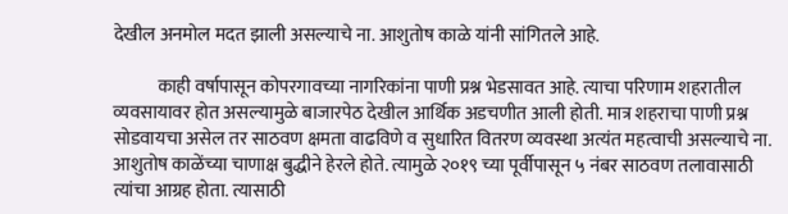देखील अनमोल मदत झाली असल्याचे ना. आशुतोष काळे यांनी सांगितले आहे.

            काही वर्षापासून कोपरगावच्या नागरिकांना पाणी प्रश्न भेडसावत आहे. त्याचा परिणाम शहरातील व्यवसायावर होत असल्यामुळे बाजारपेठ देखील आर्थिक अडचणीत आली होती. मात्र शहराचा पाणी प्रश्न सोडवायचा असेल तर साठवण क्षमता वाढविणे व सुधारित वितरण व्यवस्था अत्यंत महत्वाची असल्याचे ना. आशुतोष काळेंच्या चाणाक्ष बुद्धीने हेरले होते. त्यामुळे २०१९ च्या पूर्वीपासून ५ नंबर साठवण तलावासाठी त्यांचा आग्रह होता. त्यासाठी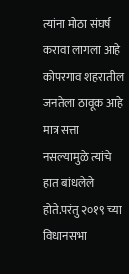त्यांना मोठा संघर्ष करावा लागला आहे कोपरगाव शहरातील जनतेला ठावूक आहे मात्र सत्ता नसल्यामुळे त्यांचे हात बांधलेले होते.परंतु २०१९ च्या विधानसभा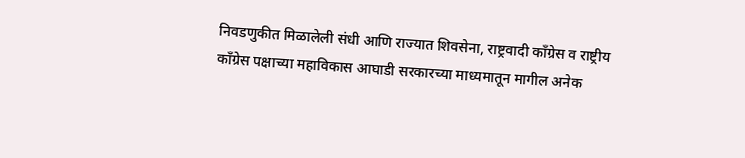निवडणुकीत मिळालेली संधी आणि राज्यात शिवसेना, राष्ट्रवादी कॉंग्रेस व राष्ट्रीय कॉंग्रेस पक्षाच्या महाविकास आघाडी सरकारच्या माध्यमातून मागील अनेक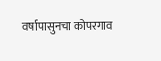वर्षापासुनचा कोपरगाव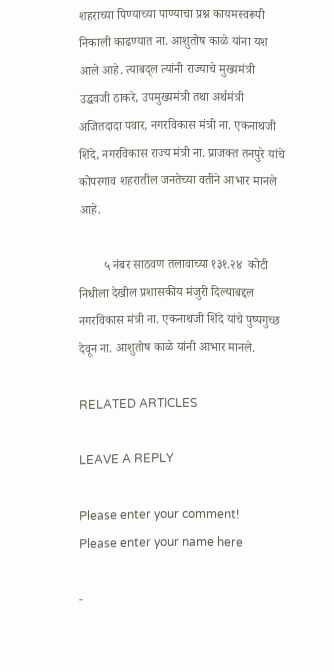शहराच्या पिण्याच्या पाण्याचा प्रश्न कायमस्वरूपी निकाली काढण्यात ना. आशुतोष काळे यांना यश आले आहे. त्याबद्ल त्यांनी राज्याचे मुख्यमंत्री उद्धवजी ठाकरे, उपमुख्यमंत्री तथा अर्थमंत्री अजितदादा पवार, नगरविकास मंत्री ना. एकनाथजी शिंदे, नगरविकास राज्य मंत्री ना. प्राजक्त तनपुरे यांचे कोपरगाव शहरातील जनतेच्या वतीने आभार मानले आहे.

        ५ नंबर साठवण तलावाच्या १३१.२४  कोटी निधीला देखील प्रशासकीय मंजुरी दिल्याबद्दल नगरविकास मंत्री ना. एकनाथजी शिंदे यांचे पुष्पगुच्छ देवून ना. आशुतोष काळे यांनी आभार मानले.

RELATED ARTICLES

LEAVE A REPLY

Please enter your comment!
Please enter your name here

-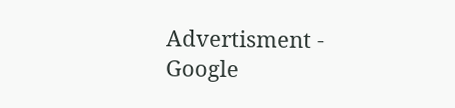Advertisment -
Google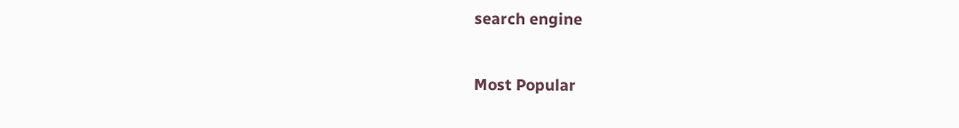search engine

Most Popular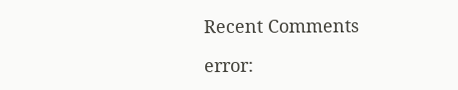Recent Comments

error: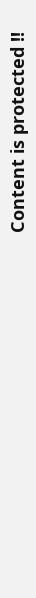Content is protected !!